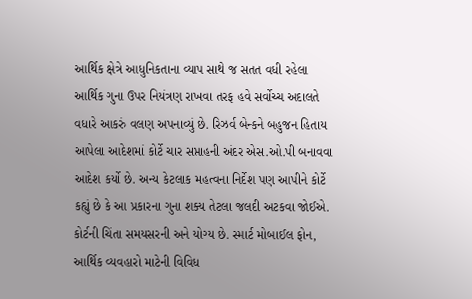આર્થિક ક્ષેત્રે આધુનિકતાના વ્યાપ સાથે જ સતત વધી રહેલા આર્થિક ગુના ઉપર નિયંત્રણ રાખવા તરફ હવે સર્વોચ્ચ અદાલતે વધારે આકરું વલણ અપનાવ્યું છે. રિઝર્વ બેન્કને બહુજન હિતાય આપેલા આદેશમાં કોર્ટે ચાર સપ્તાહની અંદર એસ.ઓ.પી બનાવવા આદેશ કર્યો છે. અન્ય કેટલાક મહત્વના નિર્દેશ પણ આપીને કોર્ટે કહ્યું છે કે આ પ્રકારના ગુના શક્ય તેટલા જલદી અટકવા જોઈએ. કોર્ટની ચિંતા સમયસરની અને યોગ્ય છે. સ્માર્ટ મોબાઈલ ફોન, આર્થિક વ્યવહારો માટેની વિવિધ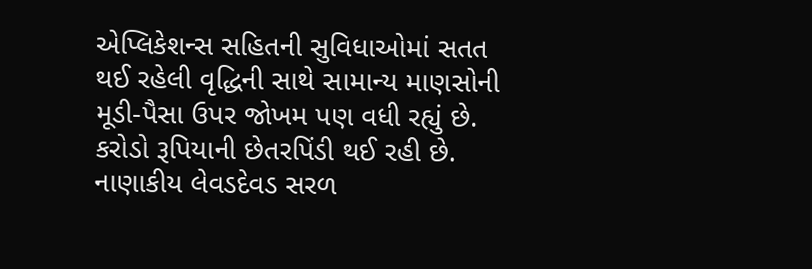એપ્લિકેશન્સ સહિતની સુવિધાઓમાં સતત થઈ રહેલી વૃદ્ધિની સાથે સામાન્ય માણસોની મૂડી-પૈસા ઉપર જોખમ પણ વધી રહ્યું છે. કરોડો રૂપિયાની છેતરપિંડી થઈ રહી છે. નાણાકીય લેવડદેવડ સરળ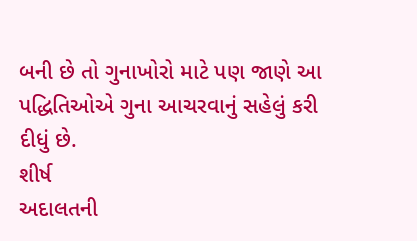બની છે તો ગુનાખોરો માટે પણ જાણે આ પદ્ધિતિઓએ ગુના આચરવાનું સહેલું કરી દીધું છે.
શીર્ષ
અદાલતની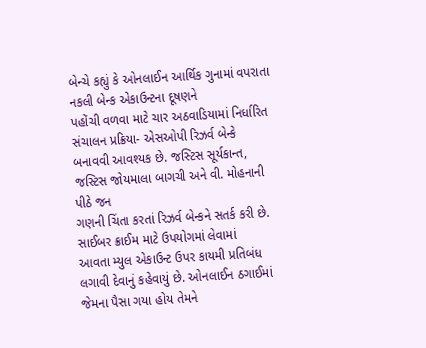બેન્ચે કહ્યું કે ઓનલાઈન આર્થિક ગુનામાં વપરાતા નકલી બેન્ક એકાઉન્ટના દૂષણને
પહોંચી વળવા માટે ચાર અઠવાડિયામાં નિર્ધારિત સંચાલન પ્રક્રિયા- એસઓપી રિઝર્વ બેન્કે
બનાવવી આવશ્યક છે. જસ્ટિસ સૂર્યકાન્ત, જસ્ટિસ જોયમાલા બાગચી અને વી. મોહનાની પીઠે જન
ગણની ચિંતા કરતાં રિઝર્વ બેન્કને સતર્ક કરી છે. સાઈબર ક્રાઈમ માટે ઉપયોગમાં લેવામાં
આવતા મ્યુલ એકાઉન્ટ ઉપર કાયમી પ્રતિબંધ લગાવી દેવાનું કહેવાયું છે. ઓનલાઈન ઠગાઈમાં જેમના પૈસા ગયા હોય તેમને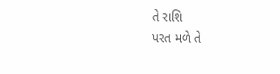તે રાશિ
પરત મળે તે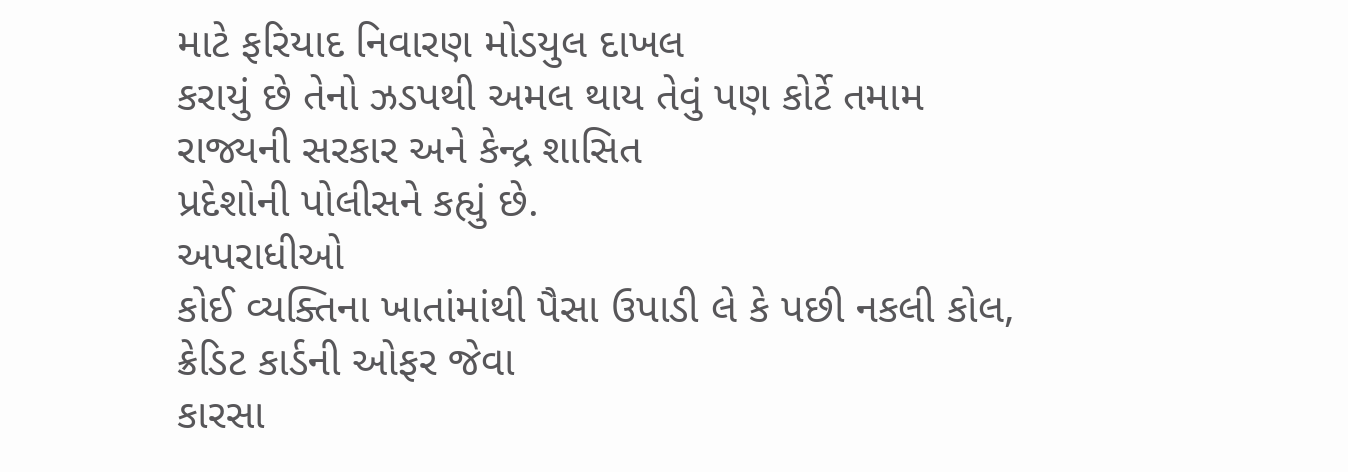માટે ફરિયાદ નિવારણ મોડયુલ દાખલ
કરાયું છે તેનો ઝડપથી અમલ થાય તેવું પણ કોર્ટે તમામ રાજ્યની સરકાર અને કેન્દ્ર શાસિત
પ્રદેશોની પોલીસને કહ્યું છે.
અપરાધીઓ
કોઈ વ્યક્તિના ખાતાંમાંથી પૈસા ઉપાડી લે કે પછી નકલી કોલ, ક્રેડિટ કાર્ડની ઓફર જેવા
કારસા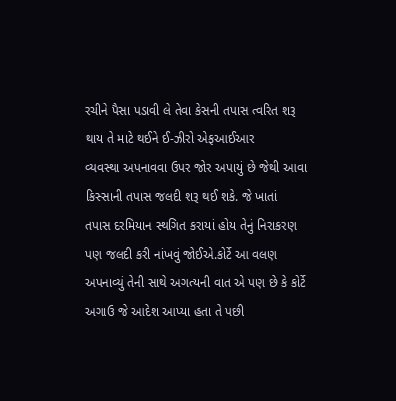રચીને પૈસા પડાવી લે તેવા કેસની તપાસ ત્વરિત શરૂ થાય તે માટે થઈને ઈ-ઝીરો એફઆઈઆર
વ્યવસ્થા અપનાવવા ઉપર જોર અપાયું છે જેથી આવા કિસ્સાની તપાસ જલદી શરૂ થઈ શકે. જે ખાતાં
તપાસ દરમિયાન સ્થગિત કરાયાં હોય તેનું નિરાકરણ પણ જલદી કરી નાંખવું જોઈએ.કોર્ટે આ વલણ
અપનાવ્યું તેની સાથે અગત્યની વાત એ પણ છે કે કોર્ટે અગાઉ જે આદેશ આપ્યા હતા તે પછી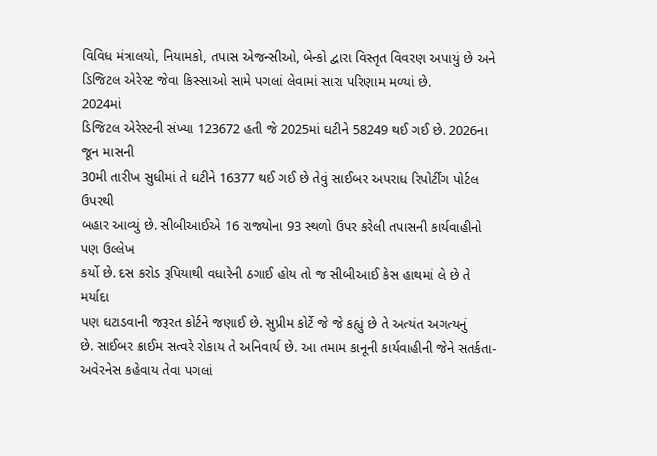વિવિધ મંત્રાલયો, નિયામકો, તપાસ એજન્સીઓ, બેન્કો દ્વારા વિસ્તૃત વિવરણ અપાયું છે અને
ડિજિટલ એરેસ્ટ જેવા કિસ્સાઓ સામે પગલાં લેવામાં સારા પરિણામ મળ્યાં છે.
2024માં
ડિજિટલ એરેસ્ટની સંખ્યા 123672 હતી જે 2025માં ઘટીને 58249 થઈ ગઈ છે. 2026ના જૂન માસની
30મી તારીખ સુધીમાં તે ઘટીને 16377 થઈ ગઈ છે તેવું સાઈબર અપરાધ રિપોર્ટીંગ પોર્ટલ ઉપરથી
બહાર આવ્યું છે. સીબીઆઈએ 16 રાજ્યોના 93 સ્થળો ઉપર કરેલી તપાસની કાર્યવાહીનો પણ ઉલ્લેખ
કર્યો છે. દસ કરોડ રૂપિયાથી વધારેની ઠગાઈ હોય તો જ સીબીઆઈ કેસ હાથમાં લે છે તે મર્યાદા
પણ ઘટાડવાની જરૂરત કોર્ટને જણાઈ છે. સુપ્રીમ કોર્ટે જે જે કહ્યું છે તે અત્યંત અગત્યનું
છે. સાઈબર ક્રાઈમ સત્વરે રોકાય તે અનિવાર્ય છે. આ તમામ કાનૂની કાર્યવાહીની જેને સતર્કતા-
અવેરનેસ કહેવાય તેવા પગલાં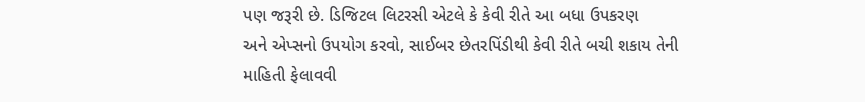પણ જરૂરી છે. ડિજિટલ લિટરસી એટલે કે કેવી રીતે આ બધા ઉપકરણ
અને એપ્સનો ઉપયોગ કરવો, સાઈબર છેતરપિંડીથી કેવી રીતે બચી શકાય તેની માહિતી ફેલાવવી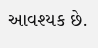આવશ્યક છે.